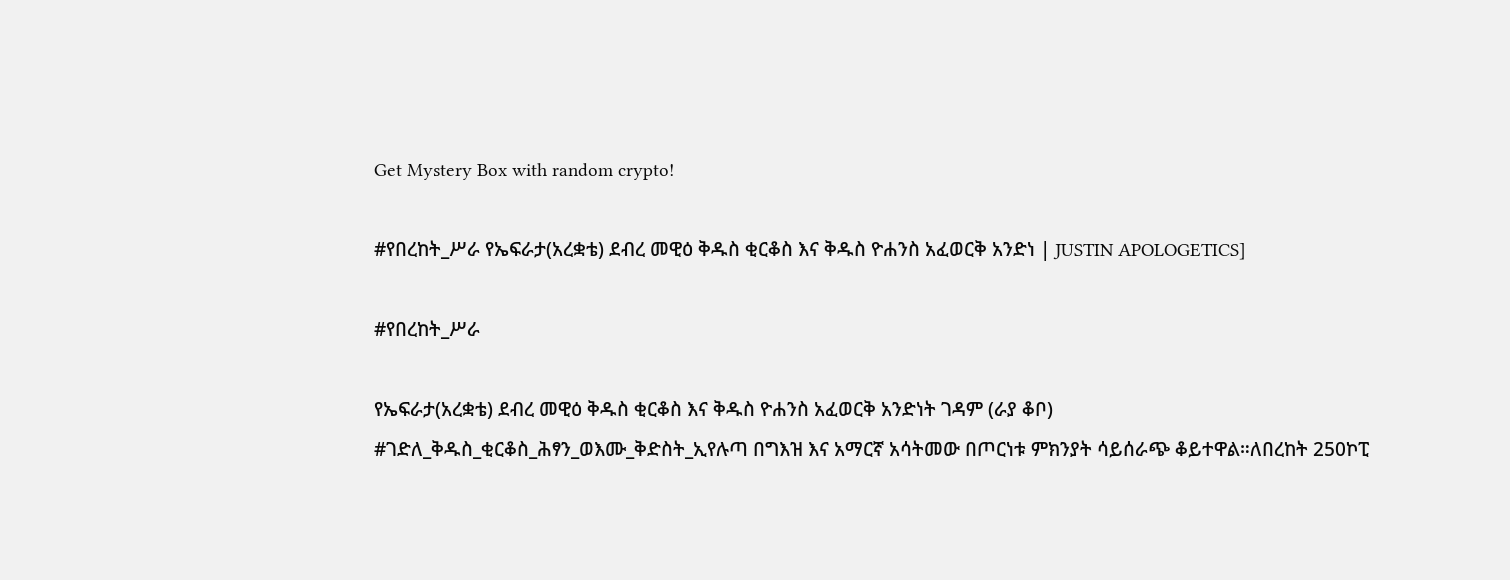Get Mystery Box with random crypto!

#የበረከት_ሥራ የኤፍራታ(አረቋቴ) ደብረ መዊዕ ቅዱስ ቂርቆስ እና ቅዱስ ዮሐንስ አፈወርቅ አንድነ | JUSTIN APOLOGETICS]

#የበረከት_ሥራ

የኤፍራታ(አረቋቴ) ደብረ መዊዕ ቅዱስ ቂርቆስ እና ቅዱስ ዮሐንስ አፈወርቅ አንድነት ገዳም (ራያ ቆቦ)
#ገድለ_ቅዱስ_ቂርቆስ_ሕፃን_ወእሙ_ቅድስት_ኢየሉጣ በግእዝ እና አማርኛ አሳትመው በጦርነቱ ምክንያት ሳይሰራጭ ቆይተዋል።ለበረከት 250ኮፒ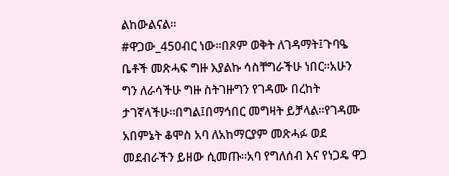ልከውልናል።
#ዋጋው_450ብር ነው።በጾም ወቅት ለገዳማት፤ጉባዔ ቤቶች መጽሓፍ ግዙ እያልኩ ሳስቸግራችሁ ነበር።አሁን ግን ለራሳችሁ ግዙ ስትገዙግን የገዳሙ በረከት ታገኛላችሁ።በግል፤በማኅበር መግዛት ይቻላል።የገዳሙ አበምኔት ቆሞስ አባ ለአከማርያም መጽሓፉ ወደ መደብራችን ይዘው ሲመጡ።አባ የግለሰብ እና የነጋዴ ዋጋ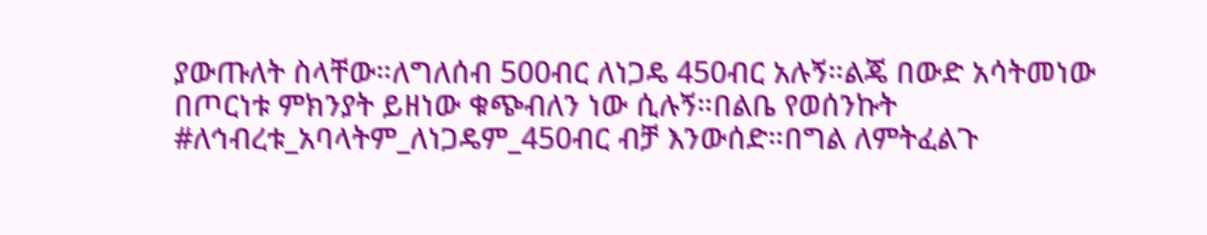ያውጡለት ስላቸው።ለግለሰብ 500ብር ለነጋዴ 450ብር አሉኝ።ልጄ በውድ አሳትመነው በጦርነቱ ምክንያት ይዘነው ቁጭብለን ነው ሲሉኝ።በልቤ የወሰንኩት #ለኅብረቱ_አባላትም_ለነጋዴም_450ብር ብቻ እንውሰድ።በግል ለምትፈልጉ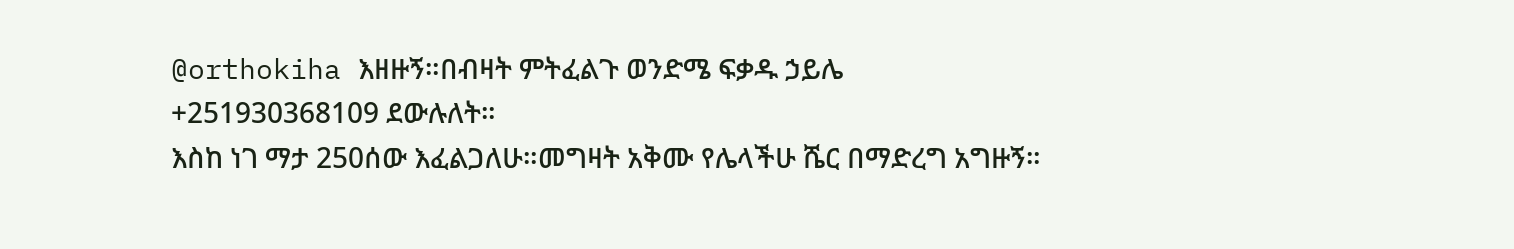@orthokiha እዘዙኝ።በብዛት ምትፈልጉ ወንድሜ ፍቃዱ ኃይሌ
+251930368109 ደውሉለት።
እስከ ነገ ማታ 250ሰው እፈልጋለሁ።መግዛት አቅሙ የሌላችሁ ሼር በማድረግ አግዙኝ።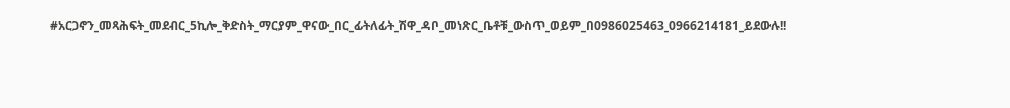#አርጋኖን_መጻሕፍት_መደብር_5ኪሎ_ቅድስት_ማርያም_ዋናው_በር_ፊትለፊት_ሽዋ_ዳቦ_መነጽር_ቤቶቹ_ውስጥ_ወይም_በ0986025463_0966214181_ይደውሉ!!